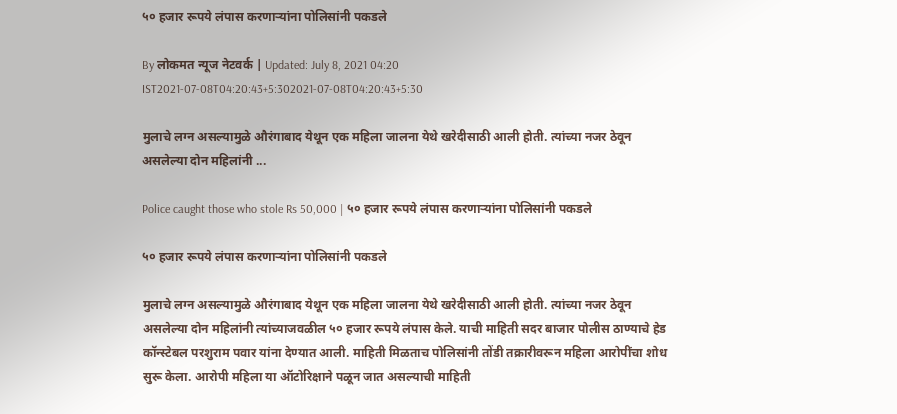५० हजार रूपये लंपास करणाऱ्यांना पोलिसांनी पकडले

By लोकमत न्यूज नेटवर्क | Updated: July 8, 2021 04:20 IST2021-07-08T04:20:43+5:302021-07-08T04:20:43+5:30

मुलाचे लग्न असल्यामुळे औरंगाबाद येथून एक महिला जालना येथे खरेदीसाठी आली होती. त्यांच्या नजर ठेवून असलेल्या दोन महिलांनी ...

Police caught those who stole Rs 50,000 | ५० हजार रूपये लंपास करणाऱ्यांना पोलिसांनी पकडले

५० हजार रूपये लंपास करणाऱ्यांना पोलिसांनी पकडले

मुलाचे लग्न असल्यामुळे औरंगाबाद येथून एक महिला जालना येथे खरेदीसाठी आली होती. त्यांच्या नजर ठेवून असलेल्या दोन महिलांनी त्यांच्याजवळील ५० हजार रूपये लंपास केले. याची माहिती सदर बाजार पोलीस ठाण्याचे हेड कॉन्स्टेबल परशुराम पवार यांना देण्यात आली. माहिती मिळताच पोलिसांनी तोंडी तक्रारीवरून महिला आरोपींचा शोध सुरू केला. आरोपी महिला या ऑटोरिक्षाने पळून जात असल्याची माहिती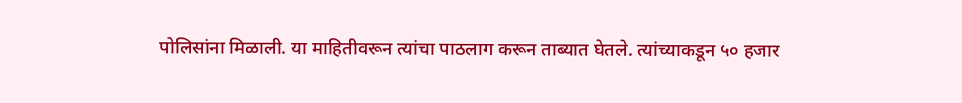पोलिसांना मिळाली. या माहितीवरून त्यांचा पाठलाग करून ताब्यात घेतले. त्यांच्याकडून ५० हजार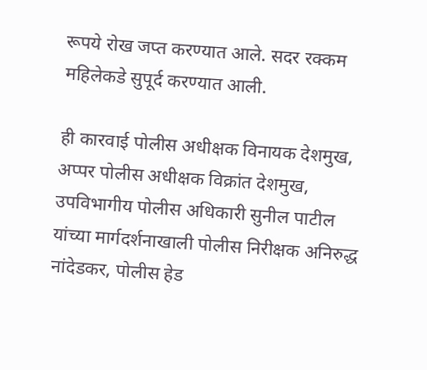रूपये रोख जप्त करण्यात आले. सदर रक्कम महिलेकडे सुपूर्द करण्यात आली.

ही कारवाई पोलीस अधीक्षक विनायक देशमुख, अप्पर पोलीस अधीक्षक विक्रांत देशमुख, उपविभागीय पोलीस अधिकारी सुनील पाटील यांच्या मार्गदर्शनाखाली पोलीस निरीक्षक अनिरुद्ध नांदेडकर, पोलीस हेड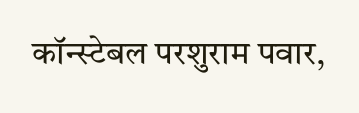कॉन्स्टेबल परशुराम पवार,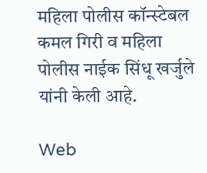महिला पोलीस कॉन्स्टेबल कमल गिरी व महिला पोलीस नाईक सिंधू खर्जुले यांनी केली आहे.

Web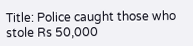Title: Police caught those who stole Rs 50,000